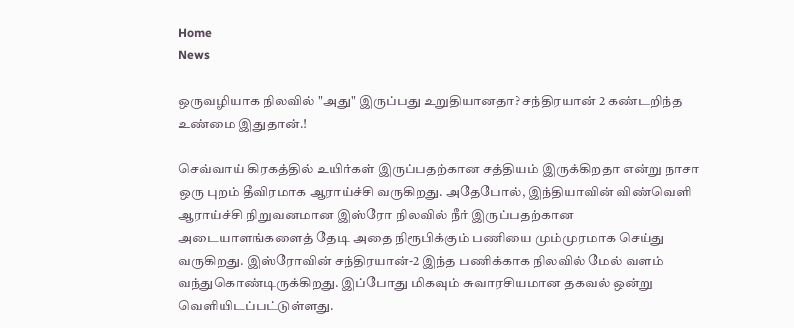Home
News

ஒருவழியாக நிலவில் "அது" இருப்பது உறுதியானதா? சந்திரயான் 2 கண்டறிந்த உண்மை இதுதான்.!

செவ்வாய் கிரகத்தில் உயிர்கள் இருப்பதற்கான சத்தியம் இருக்கிறதா என்று நாசா ஒரு புறம் தீவிரமாக ஆராய்ச்சி வருகிறது. அதேபோல், இந்தியாவின் விண்வெளி ஆராய்ச்சி நிறுவனமான இஸ்ரோ நிலவில் நீர் இருப்பதற்கான அடையாளங்களைத் தேடி அதை நிரூபிக்கும் பணியை மும்முரமாக செய்து வருகிறது. இஸ்ரோவின் சந்திரயான்-2 இந்த பணிக்காக நிலவில் மேல் வளம் வந்துகொண்டிருக்கிறது. இப்போது மிகவும் சுவாரசியமான தகவல் ஒன்று வெளியிடப்பட்டுள்ளது.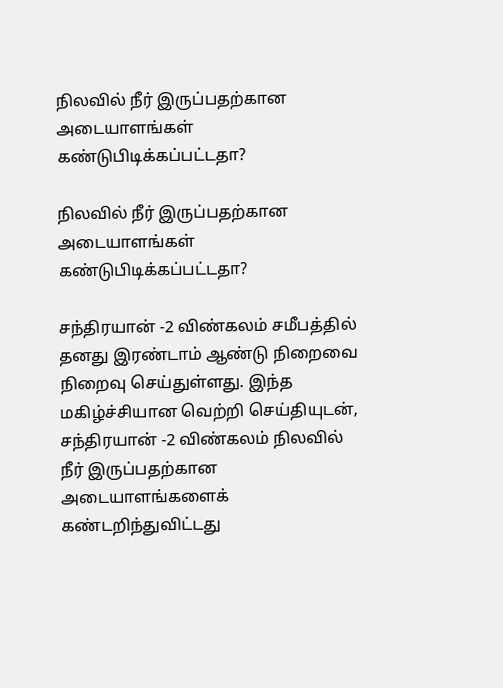நிலவில் நீர் இருப்பதற்கான அடையாளங்கள் கண்டுபிடிக்கப்பட்டதா?

நிலவில் நீர் இருப்பதற்கான அடையாளங்கள் கண்டுபிடிக்கப்பட்டதா?

சந்திரயான் -2 விண்கலம் சமீபத்தில் தனது இரண்டாம் ஆண்டு நிறைவை நிறைவு செய்துள்ளது. இந்த மகிழ்ச்சியான வெற்றி செய்தியுடன், சந்திரயான் -2 விண்கலம் நிலவில் நீர் இருப்பதற்கான அடையாளங்களைக் கண்டறிந்துவிட்டது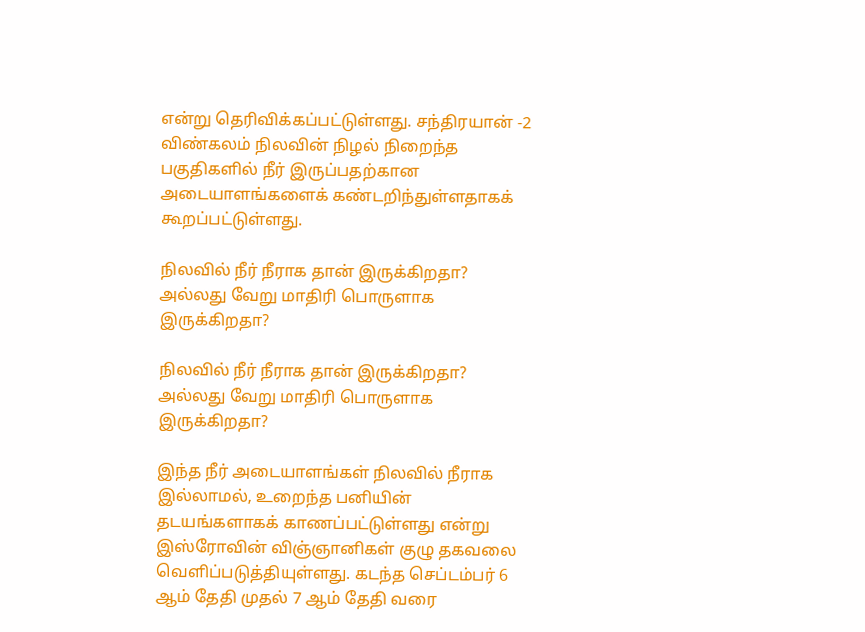என்று தெரிவிக்கப்பட்டுள்ளது. சந்திரயான் -2 விண்கலம் நிலவின் நிழல் நிறைந்த பகுதிகளில் நீர் இருப்பதற்கான அடையாளங்களைக் கண்டறிந்துள்ளதாகக் கூறப்பட்டுள்ளது.

நிலவில் நீர் நீராக தான் இருக்கிறதா? அல்லது வேறு மாதிரி பொருளாக இருக்கிறதா?

நிலவில் நீர் நீராக தான் இருக்கிறதா? அல்லது வேறு மாதிரி பொருளாக இருக்கிறதா?

இந்த நீர் அடையாளங்கள் நிலவில் நீராக இல்லாமல், உறைந்த பனியின் தடயங்களாகக் காணப்பட்டுள்ளது என்று இஸ்ரோவின் விஞ்ஞானிகள் குழு தகவலை வெளிப்படுத்தியுள்ளது. கடந்த செப்டம்பர் 6 ஆம் தேதி முதல் 7 ஆம் தேதி வரை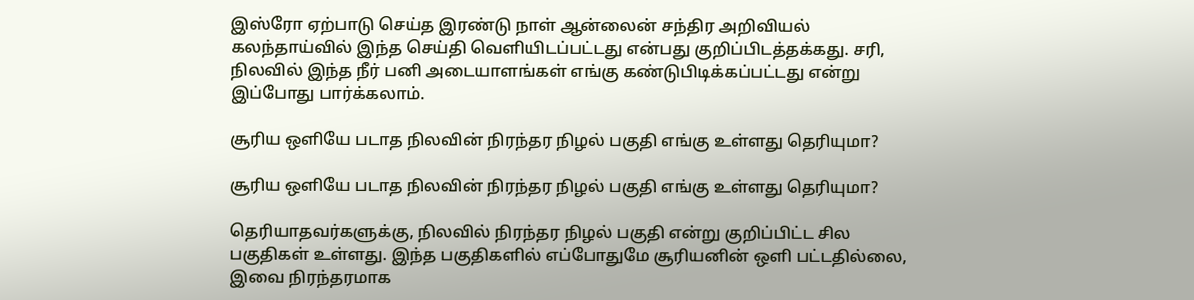இஸ்ரோ ஏற்பாடு செய்த இரண்டு நாள் ஆன்லைன் சந்திர அறிவியல் கலந்தாய்வில் இந்த செய்தி வெளியிடப்பட்டது என்பது குறிப்பிடத்தக்கது. சரி, நிலவில் இந்த நீர் பனி அடையாளங்கள் எங்கு கண்டுபிடிக்கப்பட்டது என்று இப்போது பார்க்கலாம்.

சூரிய ஒளியே படாத நிலவின் நிரந்தர நிழல் பகுதி எங்கு உள்ளது தெரியுமா?

சூரிய ஒளியே படாத நிலவின் நிரந்தர நிழல் பகுதி எங்கு உள்ளது தெரியுமா?

தெரியாதவர்களுக்கு, நிலவில் நிரந்தர நிழல் பகுதி என்று குறிப்பிட்ட சில பகுதிகள் உள்ளது. இந்த பகுதிகளில் எப்போதுமே சூரியனின் ஒளி பட்டதில்லை, இவை நிரந்தரமாக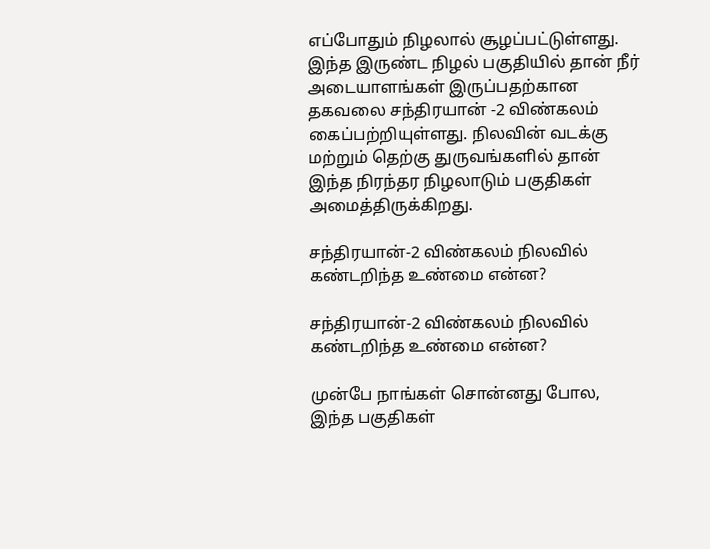எப்போதும் நிழலால் சூழப்பட்டுள்ளது. இந்த இருண்ட நிழல் பகுதியில் தான் நீர் அடையாளங்கள் இருப்பதற்கான தகவலை சந்திரயான் -2 விண்கலம் கைப்பற்றியுள்ளது. நிலவின் வடக்கு மற்றும் தெற்கு துருவங்களில் தான் இந்த நிரந்தர நிழலாடும் பகுதிகள் அமைத்திருக்கிறது.

சந்திரயான்-2 விண்கலம் நிலவில் கண்டறிந்த உண்மை என்ன?

சந்திரயான்-2 விண்கலம் நிலவில் கண்டறிந்த உண்மை என்ன?

முன்பே நாங்கள் சொன்னது போல, இந்த பகுதிகள்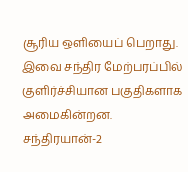சூரிய ஒளியைப் பெறாது. இவை சந்திர மேற்பரப்பில் குளிர்ச்சியான பகுதிகளாக அமைகின்றன. சந்திரயான்-2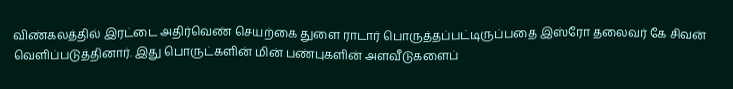விண்கலத்தில் இரட்டை அதிர்வெண் செயற்கை துளை ராடார் பொருத்தப்பட்டிருப்பதை இஸ்ரோ தலைவர் கே சிவன் வெளிப்படுத்தினார். இது பொருட்களின் மின் பண்புகளின் அளவீடுகளைப்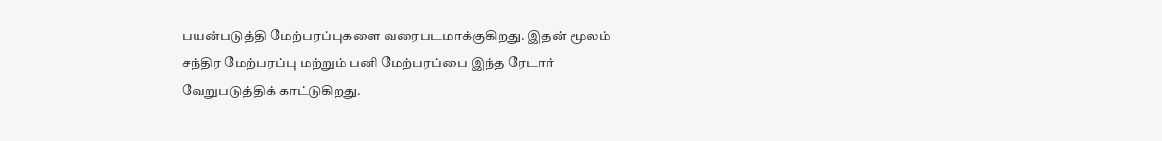பயன்படுத்தி மேற்பரப்புகளை வரைபடமாக்குகிறது. இதன் மூலம் சந்திர மேற்பரப்பு மற்றும் பனி மேற்பரப்பை இந்த ரேடார் வேறுபடுத்திக் காட்டுகிறது.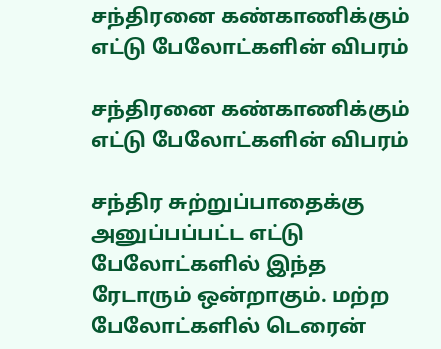சந்திரனை கண்காணிக்கும் எட்டு பேலோட்களின் விபரம்

சந்திரனை கண்காணிக்கும் எட்டு பேலோட்களின் விபரம்

சந்திர சுற்றுப்பாதைக்கு அனுப்பப்பட்ட எட்டு பேலோட்களில் இந்த ரேடாரும் ஒன்றாகும். மற்ற பேலோட்களில் டெரைன்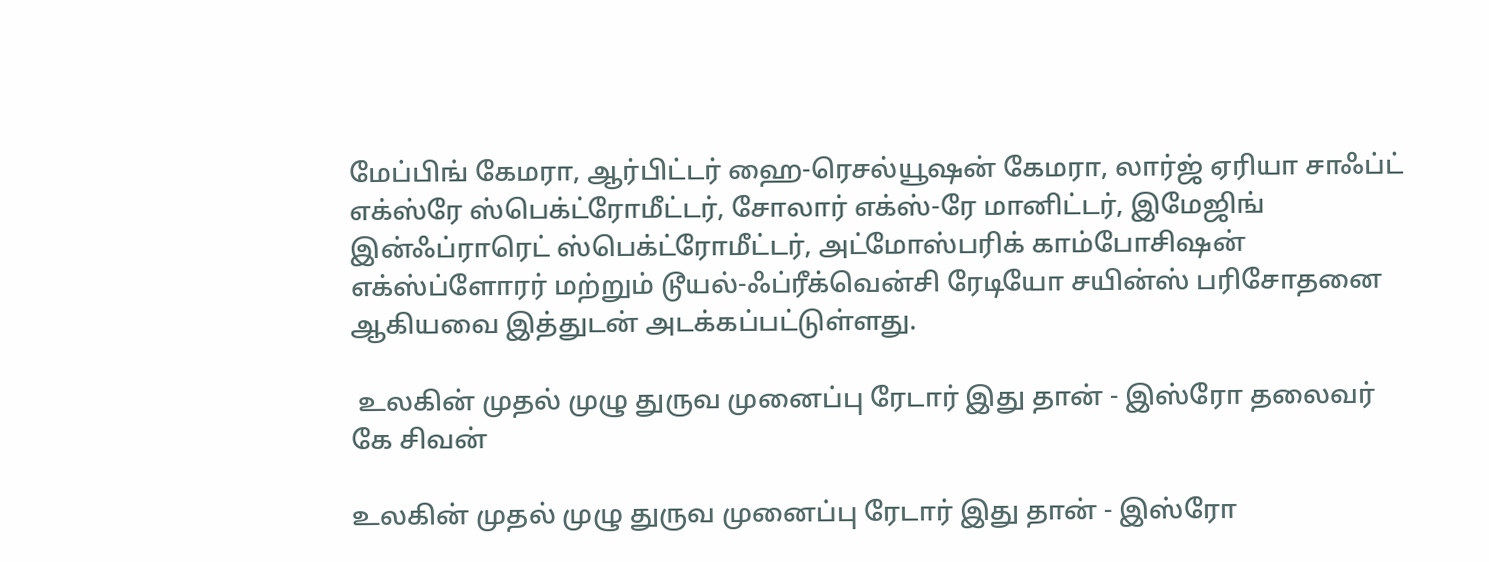மேப்பிங் கேமரா, ஆர்பிட்டர் ஹை-ரெசல்யூஷன் கேமரா, லார்ஜ் ஏரியா சாஃப்ட் எக்ஸ்ரே ஸ்பெக்ட்ரோமீட்டர், சோலார் எக்ஸ்-ரே மானிட்டர், இமேஜிங் இன்ஃப்ராரெட் ஸ்பெக்ட்ரோமீட்டர், அட்மோஸ்பரிக் காம்போசிஷன் எக்ஸ்ப்ளோரர் மற்றும் டூயல்-ஃப்ரீக்வென்சி ரேடியோ சயின்ஸ் பரிசோதனை ஆகியவை இத்துடன் அடக்கப்பட்டுள்ளது.

 உலகின் முதல் முழு துருவ முனைப்பு ரேடார் இது தான் - இஸ்ரோ தலைவர் கே சிவன்

உலகின் முதல் முழு துருவ முனைப்பு ரேடார் இது தான் - இஸ்ரோ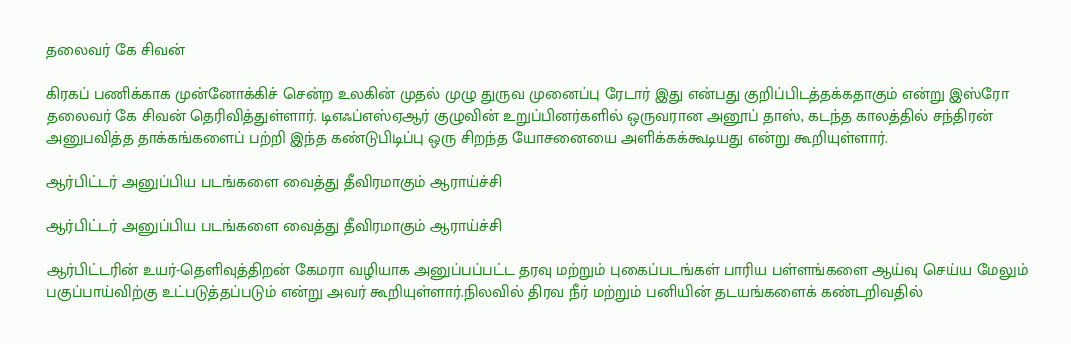தலைவர் கே சிவன்

கிரகப் பணிக்காக முன்னோக்கிச் சென்ற உலகின் முதல் முழு துருவ முனைப்பு ரேடார் இது என்பது குறிப்பிடத்தக்கதாகும் என்று இஸ்ரோ தலைவர் கே சிவன் தெரிவித்துள்ளார். டிஎஃப்எஸ்ஏஆர் குழுவின் உறுப்பினர்களில் ஒருவரான அனூப் தாஸ், கடந்த காலத்தில் சந்திரன் அனுபவித்த தாக்கங்களைப் பற்றி இந்த கண்டுபிடிப்பு ஒரு சிறந்த யோசனையை அளிக்கக்கூடியது என்று கூறியுள்ளார்.

ஆர்பிட்டர் அனுப்பிய படங்களை வைத்து தீவிரமாகும் ஆராய்ச்சி

ஆர்பிட்டர் அனுப்பிய படங்களை வைத்து தீவிரமாகும் ஆராய்ச்சி

ஆர்பிட்டரின் உயர்-தெளிவுத்திறன் கேமரா வழியாக அனுப்பப்பட்ட தரவு மற்றும் புகைப்படங்கள் பாரிய பள்ளங்களை ஆய்வு செய்ய மேலும் பகுப்பாய்விற்கு உட்படுத்தப்படும் என்று அவர் கூறியுள்ளார்.நிலவில் திரவ நீர் மற்றும் பனியின் தடயங்களைக் கண்டறிவதில்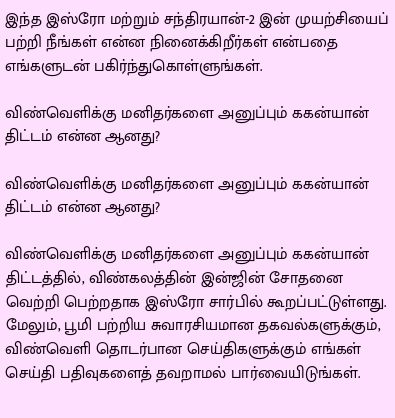இந்த இஸ்ரோ மற்றும் சந்திரயான்-2 இன் முயற்சியைப் பற்றி நீங்கள் என்ன நினைக்கிறீர்கள் என்பதை எங்களுடன் பகிர்ந்துகொள்ளுங்கள்.

விண்வெளிக்கு மனிதர்களை அனுப்பும் ககன்யான் திட்டம் என்ன ஆனது?

விண்வெளிக்கு மனிதர்களை அனுப்பும் ககன்யான் திட்டம் என்ன ஆனது?

விண்வெளிக்கு மனிதர்களை அனுப்பும் ககன்யான் திட்டத்தில், விண்கலத்தின் இன்ஜின் சோதனை வெற்றி பெற்றதாக இஸ்ரோ சார்பில் கூறப்பட்டுள்ளது. மேலும், பூமி பற்றிய சுவாரசியமான தகவல்களுக்கும், விண்வெளி தொடர்பான செய்திகளுக்கும் எங்கள் செய்தி பதிவுகளைத் தவறாமல் பார்வையிடுங்கள்.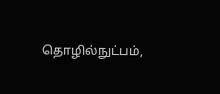தொழில்நுட்பம்,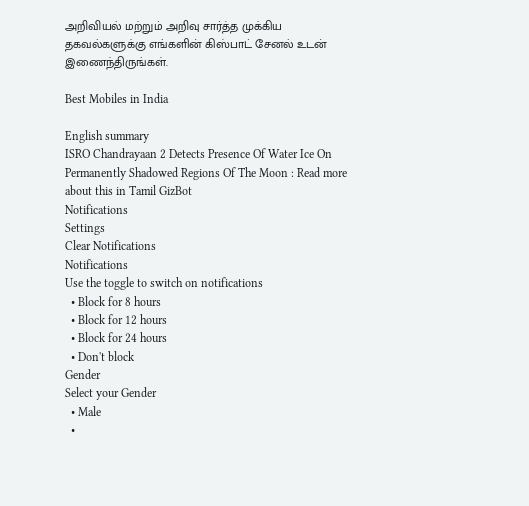அறிவியல் மற்றும் அறிவு சார்த்த முக்கிய தகவல்களுக்கு எங்களின் கிஸ்பாட் சேனல் உடன் இணைந்திருங்கள்.

Best Mobiles in India

English summary
ISRO Chandrayaan 2 Detects Presence Of Water Ice On Permanently Shadowed Regions Of The Moon : Read more about this in Tamil GizBot
Notifications
Settings
Clear Notifications
Notifications
Use the toggle to switch on notifications
  • Block for 8 hours
  • Block for 12 hours
  • Block for 24 hours
  • Don't block
Gender
Select your Gender
  • Male
  •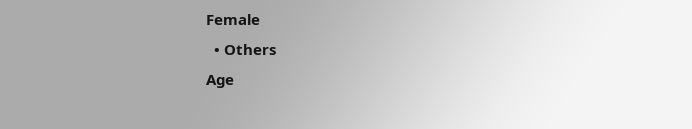Female
  • Others
Age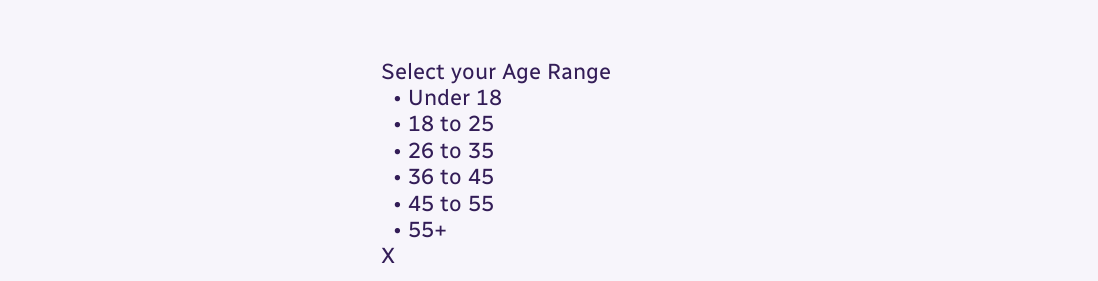Select your Age Range
  • Under 18
  • 18 to 25
  • 26 to 35
  • 36 to 45
  • 45 to 55
  • 55+
X